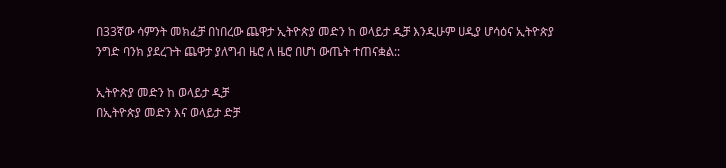በ33ኛው ሳምንት መክፈቻ በነበረው ጨዋታ ኢትዮጵያ መድን ከ ወላይታ ዲቻ እንዲሁም ሀዲያ ሆሳዕና ኢትዮጵያ ንግድ ባንክ ያደረጉት ጨዋታ ያለግብ ዜሮ ለ ዜሮ በሆነ ውጤት ተጠናቋል::

ኢትዮጵያ መድን ከ ወላይታ ዲቻ
በኢትዮጵያ መድን እና ወላይታ ድቻ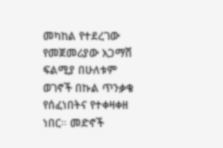መካከል የተደረገው የመጀመሪያው አጋማሽ ፍልሚያ በሁለቱም ወገኖች በኩል ጥንቃቄ የሰፈነበትና የተቀዛቀዘ ነበር። መድኖች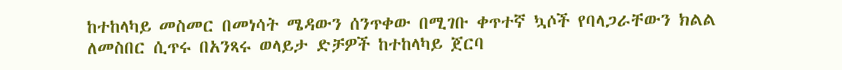ከተከላካይ መስመር በመነሳት ሜዳውን ሰንጥቀው በሚገቡ ቀጥተኛ ኳሶች የባላጋራቸውን ክልል ለመስበር ሲጥሩ በአንጻሩ ወላይታ ድቻዎች ከተከላካይ ጀርባ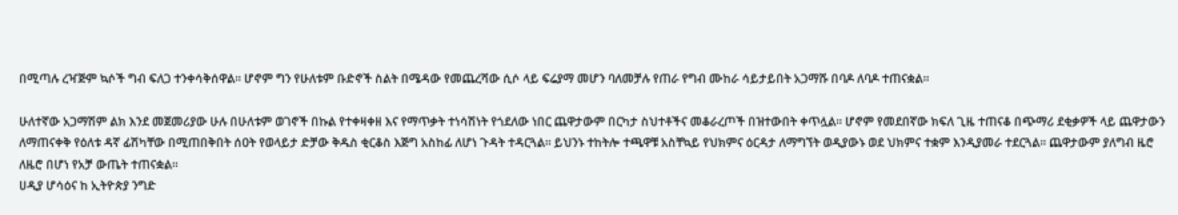በሚጣሉ ረዣጅም ኳሶች ግብ ፍለጋ ተንቀሳቅሰዋል። ሆኖም ግን የሁለቱም ቡድኖች ስልት በሜዳው የመጨረሻው ሲሶ ላይ ፍሬያማ መሆን ባለመቻሉ የጠራ የግብ ሙከራ ሳይታይበት አጋማሹ በባዶ ለባዶ ተጠናቋል።

ሁለተኛው አጋማሽም ልክ እንደ መጀመሪያው ሁሉ በሁለቱም ወገኖች በኩል የተቀዛቀዘ እና የማጥቃት ተነሳሽነት የጎደለው ነበር ጨዋታውም በርካታ ስህተቶችና መቆራረጦች በዝተውበት ቀጥሏል። ሆኖም የመደበኛው ክፍለ ጊዜ ተጠናቆ በጭማሪ ደቂቃዎች ላይ ጨዋታውን ለማጠናቀቅ የዕለቱ ዳኛ ፊሽካቸው በሚጠበቅበት ሰዐት የወላይታ ድቻው ቅዱስ ቂርቆስ እጅግ አስከፊ ለሆነ ጉዳት ተዳርጓል። ይህንኑ ተከትሎ ተጫዋቹ አስቸኳይ የህክምና ዕርዳታ ለማግኘት ወዲያውኑ ወደ ህክምና ተቋም እንዲያመራ ተደርጓል። ጨዋታውም ያለግብ ዜሮ ለዜሮ በሆነ የአቻ ውጤት ተጠናቋል።
ሀዲያ ሆሳዕና ከ ኢትዮጵያ ንግድ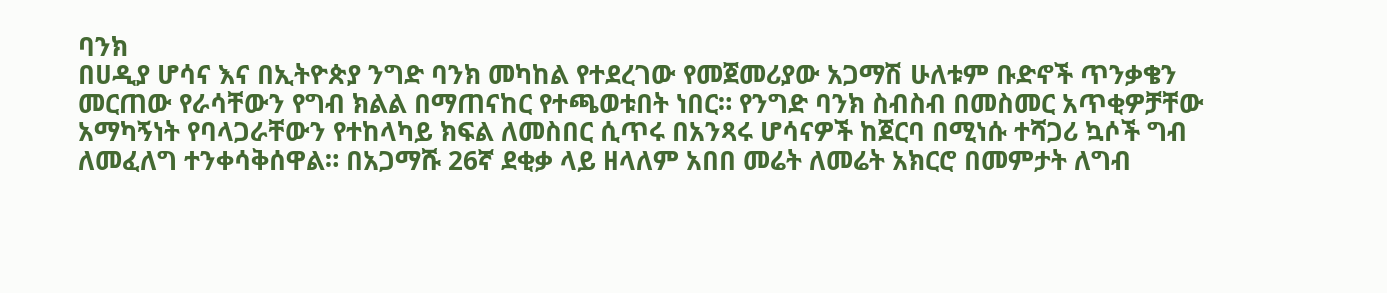ባንክ
በሀዲያ ሆሳና እና በኢትዮጵያ ንግድ ባንክ መካከል የተደረገው የመጀመሪያው አጋማሽ ሁለቱም ቡድኖች ጥንቃቄን መርጠው የራሳቸውን የግብ ክልል በማጠናከር የተጫወቱበት ነበር። የንግድ ባንክ ስብስብ በመስመር አጥቂዎቻቸው አማካኝነት የባላጋራቸውን የተከላካይ ክፍል ለመስበር ሲጥሩ በአንጻሩ ሆሳናዎች ከጀርባ በሚነሱ ተሻጋሪ ኳሶች ግብ ለመፈለግ ተንቀሳቅሰዋል። በአጋማሹ 26ኛ ደቂቃ ላይ ዘላለም አበበ መሬት ለመሬት አክርሮ በመምታት ለግብ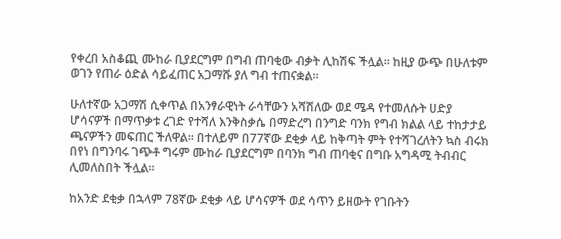የቀረበ አስቆጪ ሙከራ ቢያደርግም በግብ ጠባቂው ብቃት ሊከሽፍ ችሏል። ከዚያ ውጭ በሁለቱም ወገን የጠራ ዕድል ሳይፈጠር አጋማሹ ያለ ግብ ተጠናቋል።

ሁለተኛው አጋማሽ ሲቀጥል በአንፃራዊነት ራሳቸውን አሻሽለው ወደ ሜዳ የተመለሱት ሀድያ ሆሳናዎች በማጥቃቱ ረገድ የተሻለ እንቅስቃሴ በማድረግ በንግድ ባንክ የግብ ክልል ላይ ተከታታይ ጫናዎችን መፍጠር ችለዋል። በተለይም በ77ኛው ደቂቃ ላይ ከቅጣት ምት የተሻገረለትን ኳስ ብሩክ በየነ በግንባሩ ገጭቶ ግሩም ሙከራ ቢያደርግም በባንክ ግብ ጠባቂና በግቡ አግዳሚ ትብብር ሊመለስበት ችሏል።

ከአንድ ደቂቃ በኋላም 78ኛው ደቂቃ ላይ ሆሳናዎች ወደ ሳጥን ይዘውት የገቡትን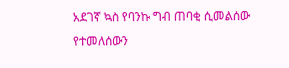አደገኛ ኳስ የባንኩ ግብ ጠባቂ ሲመልሰው የተመለሰውን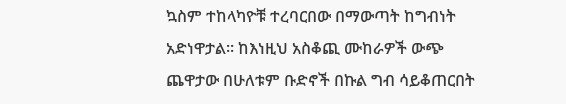ኳስም ተከላካዮቹ ተረባርበው በማውጣት ከግብነት አድነዋታል። ከእነዚህ አስቆጪ ሙከራዎች ውጭ ጨዋታው በሁለቱም ቡድኖች በኩል ግብ ሳይቆጠርበት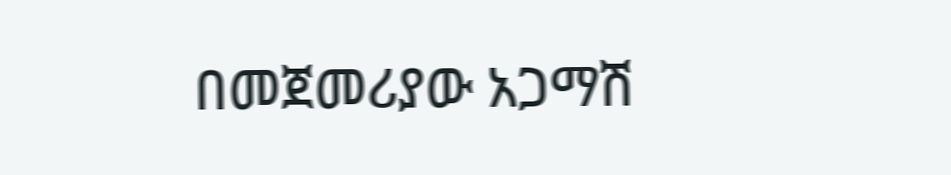በመጀመሪያው አጋማሽ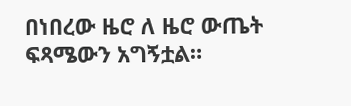በነበረው ዜሮ ለ ዜሮ ውጤት ፍጻሜውን አግኝቷል።